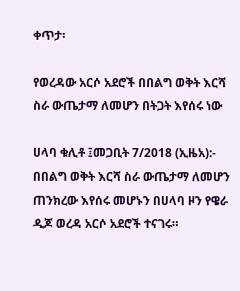ቀጥታ፡

የወረዳው አርሶ አደሮች በበልግ ወቅት እርሻ ስራ ውጤታማ ለመሆን በትጋት እየሰሩ ነው

ሀላባ ቁሊቶ ፤መጋቢት 7/2018 (ኢዜአ):- በበልግ ወቅት እርሻ ስራ ውጤታማ ለመሆን ጠንክረው እየሰሩ መሆኑን በሀላባ ዞን የዌራ ዲጆ ወረዳ አርሶ አደሮች ተናገሩ።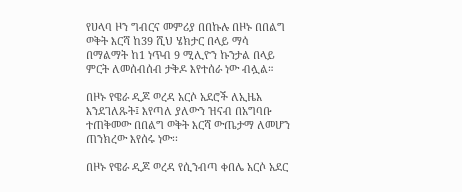የሀላባ ዞን ግብርና መምሪያ በበኩሉ በዞኑ በበልግ ወቅት እርሻ ከ39 ሺህ ሄክታር በላይ ማሳ በማልማት ከ1 ነጥብ 9 ሚሊዮን ኩንታል በላይ ምርት ለመሰብሰብ ታቅዶ እየተሰራ ነው ብሏል።

በዞኑ የዌራ ዲጆ ወረዳ አርሶ አደሮች ለኢዜአ እንደገለጹት፤ እየጣለ ያለውን ዝናብ በአግባቡ ተጠቅመው በበልግ ወቅት እርሻ ውጤታማ ለመሆን ጠንክረው እየሰሩ ነው፡፡

በዞኑ የዌራ ዲጆ ወረዳ የሲንብጣ ቀበሌ አርሶ አደር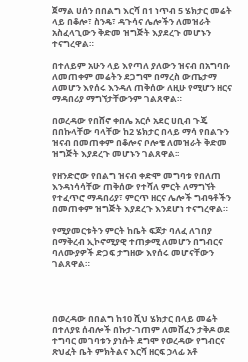ጀማል ሀሰን በበልግ እርሻ በ1 ነጥብ 5 ሄክታር መሬት ላይ በቆሎ፣ ስንዴ፣ ዳጉሳና ሌሎችን ለመዝራት አስፈላጊውን ቅድመ ዝግጅት እያደረጉ መሆኑን ተናግረዋል።

በተለይም አሁን ላይ እየጣለ ያለውን ዝናብ በአግባቡ ለመጠቀም መሬትን ደጋግሞ በማረስ ውጤታማ ለመሆን እየሰሩ እንዳለ ጠቅሰው ለዚሁ የሚሆን ዘርና ማዳበሪያ ማግኘታቸውንም ገልጸዋል።

በወረዳው የበሸኖ ቀበሌ አርሶ አደር ሀቢብ ጉጄ በበኩላቸው ባላቸው ከ2 ሄክታር በላይ ማሳ የበልጉን ዝናብ በመጠቀም በቆሎና ቦሎቄ ለመዝራት ቅድመ ዝግጅት እያደረጉ መሆኑን ገልጸዋል፡፡

የዘንድሮው የበልግ ዝናብ ቀድሞ መግባቱ የበለጠ እንዳነሳሳቸው ጠቅሰው የተሻለ ምርት ለማግኘት የተፈጥሮ ማዳበሪያ፣ ምርጥ ዘርና ሌሎች ግብዓቶችን በመጠቀም ዝግጅት እያደረጉ እንደሆነ ተናግረዋል።

የሚያመርቱትን ምርት ከቤት ፍጆታ ባለፈ ለገበያ በማቅረብ ኢኮኖሚያዊ ተጠቃሚ ለመሆን በግብርና ባለሙያዎች ድጋፍ ታግዘው እየሰሩ መሆናቸውን ገልጸዋል።




በወረዳው በበልግ ከ10 ሺህ ሄክታር በላይ መሬት በተለያዩ ሰብሎች በኩታ-ገጠም ለመሸፈን ታቅዶ ወደ ተግባር መገባቱን ያነሱት ደግሞ የወረዳው የግብርና ጽህፈት ቤት ምክትልና እርሻ ዘርፍ ኃላፊ አቶ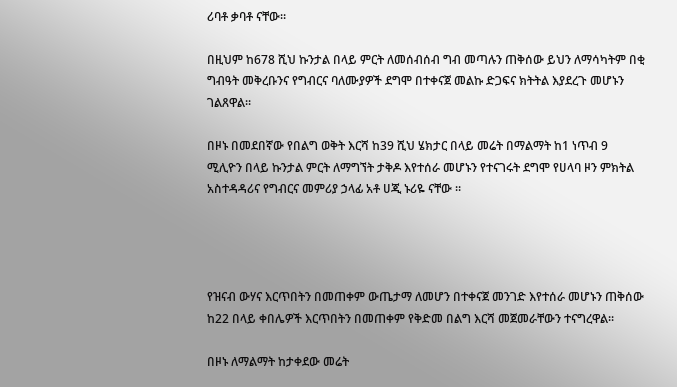ሪባቶ ቃባቶ ናቸው።

በዚህም ከ678 ሺህ ኩንታል በላይ ምርት ለመሰብሰብ ግብ መጣሉን ጠቅሰው ይህን ለማሳካትም በቂ ግብዓት መቅረቡንና የግብርና ባለሙያዎች ደግሞ በተቀናጀ መልኩ ድጋፍና ክትትል እያደረጉ መሆኑን ገልጸዋል፡፡

በዞኑ በመደበኛው የበልግ ወቅት እርሻ ከ39 ሺህ ሄክታር በላይ መሬት በማልማት ከ1 ነጥብ 9 ሚሊዮን በላይ ኩንታል ምርት ለማግኘት ታቅዶ እየተሰራ መሆኑን የተናገሩት ደግሞ የሀላባ ዞን ምክትል አስተዳዳሪና የግብርና መምሪያ ኃላፊ አቶ ሀጂ ኑሪዬ ናቸው ።




የዝናብ ውሃና እርጥበትን በመጠቀም ውጤታማ ለመሆን በተቀናጀ መንገድ እየተሰራ መሆኑን ጠቅሰው ከ22 በላይ ቀበሌዎች እርጥበትን በመጠቀም የቅድመ በልግ እርሻ መጀመራቸውን ተናግረዋል፡፡

በዞኑ ለማልማት ከታቀደው መሬት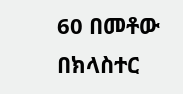60 በመቶው በክላስተር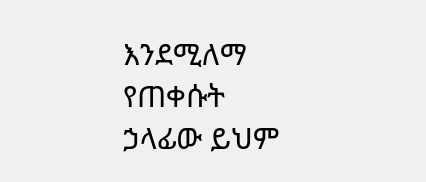እንደሚለማ የጠቀሱት ኃላፊው ይህም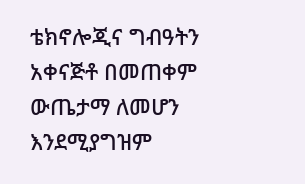ቴክኖሎጂና ግብዓትን አቀናጅቶ በመጠቀም ውጤታማ ለመሆን እንደሚያግዝም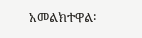አመልክተዋል፡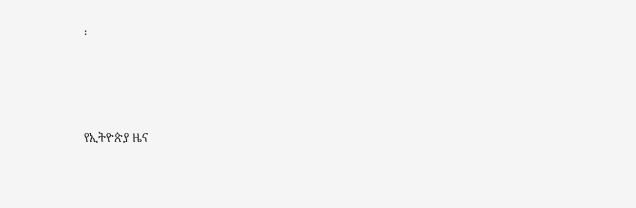፡





የኢትዮጵያ ዜና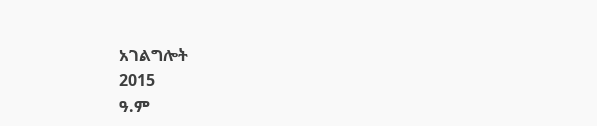አገልግሎት
2015
ዓ.ም